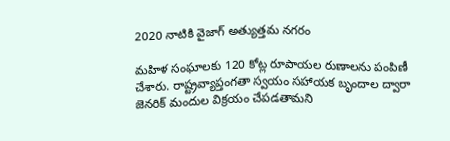2020 నాటికి వైజాగ్ అత్యుత్తమ నగరం

మహిళ సంఘాలకు 120 కోట్ల రూపాయల రుణాలను పంపిణీ చేశారు. రాష్ట్రవ్యాప్తంగతా స్వయం సహాయక బృందాల ద్వారా జెనరిక్ మందుల విక్రయం చేపడతామని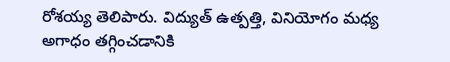రోశయ్య తెలిపారు. విద్యుత్ ఉత్పత్తి, వినియోగం మధ్య అగాధం తగ్గించడానికి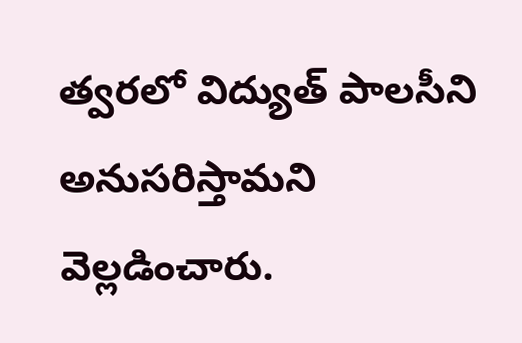త్వరలో విద్యుత్ పాలసీని అనుసరిస్తామని వెల్లడించారు.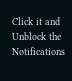Click it and Unblock the Notifications